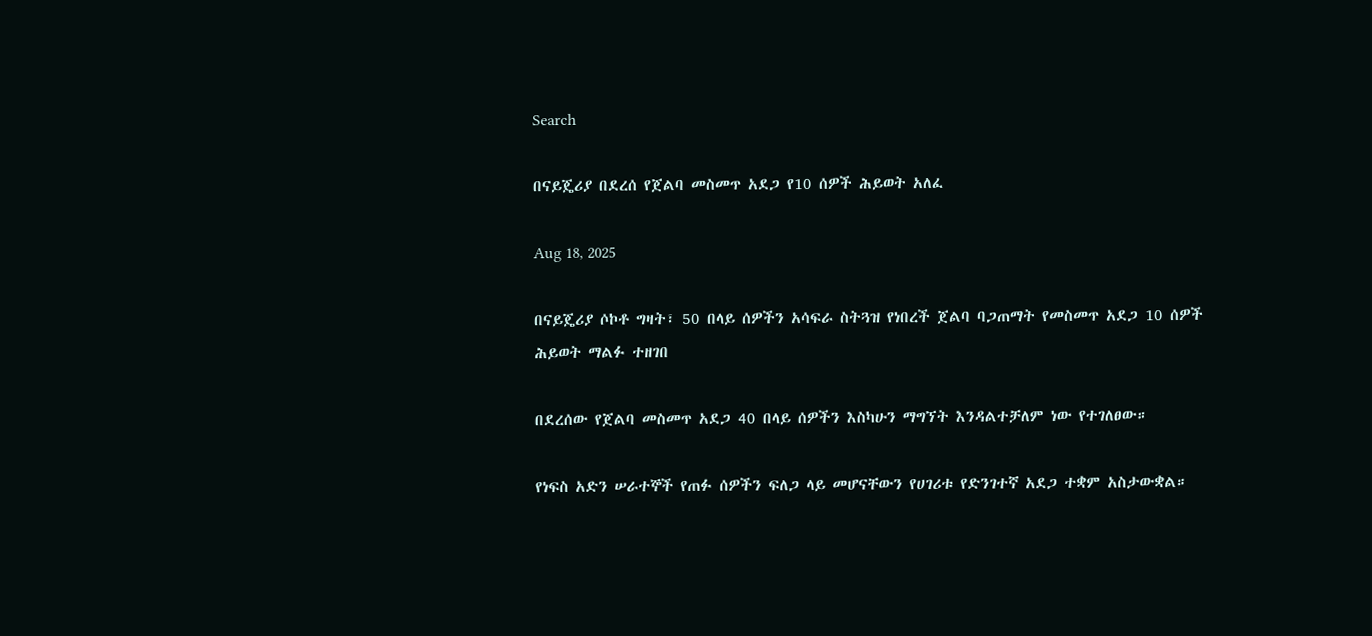Search

በናይጄሪያ በደረሰ የጀልባ መስመጥ አደጋ የ10 ሰዎች ሕይወት አለፈ

Aug 18, 2025

በናይጄሪያ ሶኮቶ ግዛት፣ 50 በላይ ሰዎችን አሳፍራ ስትጓዝ የነበረች ጀልባ ባጋጠማት የመስመጥ አደጋ 10 ሰዎች ሕይወት ማልፉ ተዘገበ

በደረሰው የጀልባ መስመጥ አደጋ 40 በላይ ሰዎችን እስካሁን ማግኘት እንዳልተቻለም ነው የተገለፀው።

የነፍስ አድን ሠራተኞች የጠፉ ሰዎችን ፍለጋ ላይ መሆናቸውን የሀገሪቱ የድንገተኛ አደጋ ተቋም አስታውቋል።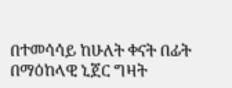በተመሳሳይ ከሁለት ቀናት በፊት በማዕከላዊ ኒጀር ግዛት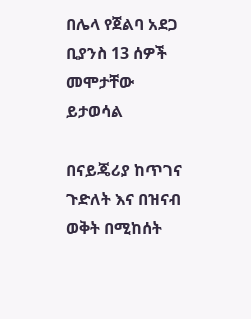በሌላ የጀልባ አደጋ ቢያንስ 13 ሰዎች መሞታቸው ይታወሳል

በናይጄሪያ ከጥገና ጉድለት እና በዝናብ ወቅት በሚከሰት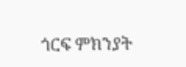ጎርፍ ምክንያት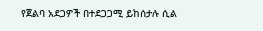የጀልባ አደጋዎች በተደጋጋሚ ይከሰታሉ ሲል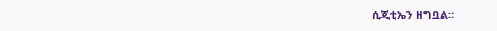ሲጂቲኤን ዘግቧል።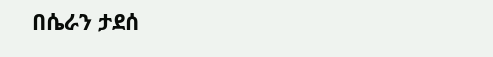በሴራን ታደሰ